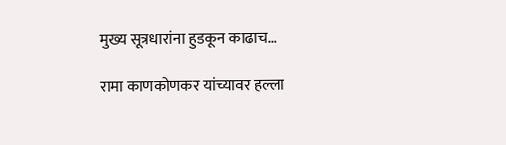मुख्य सूत्रधारांना हुडकून काढाच…

रामा काणकोणकर यांच्यावर हल्ला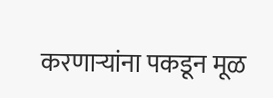करणाऱ्यांना पकडून मूळ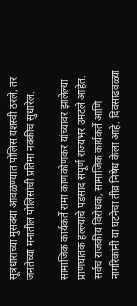सूत्रधाराच्या मुसक्या आवळण्यात पोलिस यशस्वी ठरले, तर जनतेच्या मनातील पोलिसांची प्रतिमा नक्कीच सुधारेल.

सामाजिक कार्यकर्ते रामा काणकोणकर यांच्यावर झालेल्या प्राणघातक हल्ल्याचे पडसाद संपूर्ण राज्यभर उमटले आहेत. सर्वच राजकीय विरोधक, सामाजिक कार्यकर्ते आणि नागरिकांनी या घटनेचा तीव्र निषेध केला आहे. दिवसाढवळ्या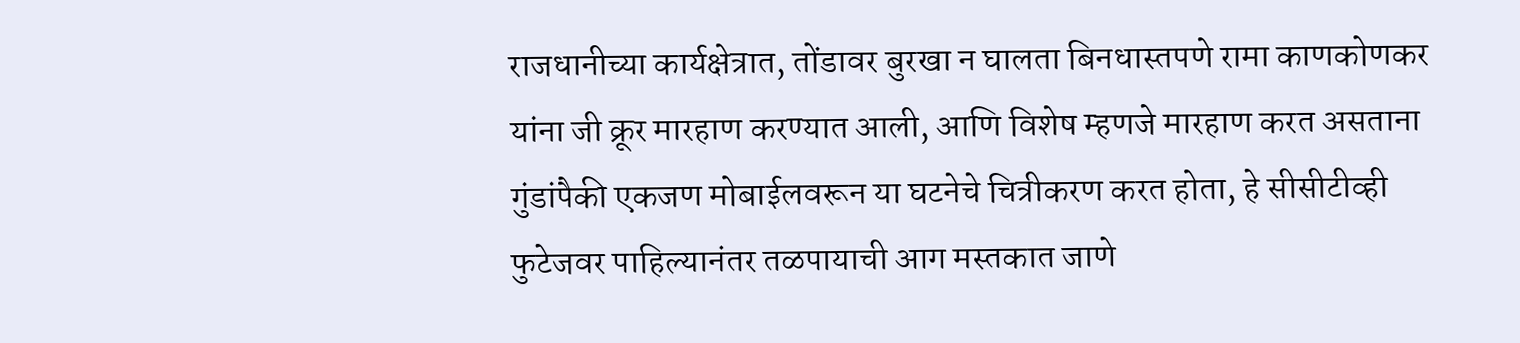राजधानीच्या कार्यक्षेत्रात, तोंडावर बुरखा न घालता बिनधास्तपणे रामा काणकोणकर यांना जी क्रूर मारहाण करण्यात आली, आणि विशेष म्हणजे मारहाण करत असताना गुंडांपैकी एकजण मोबाईलवरून या घटनेचे चित्रीकरण करत होता, हे सीसीटीव्ही फुटेजवर पाहिल्यानंतर तळपायाची आग मस्तकात जाणे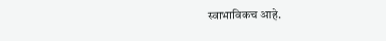स्वाभाविकच आहे.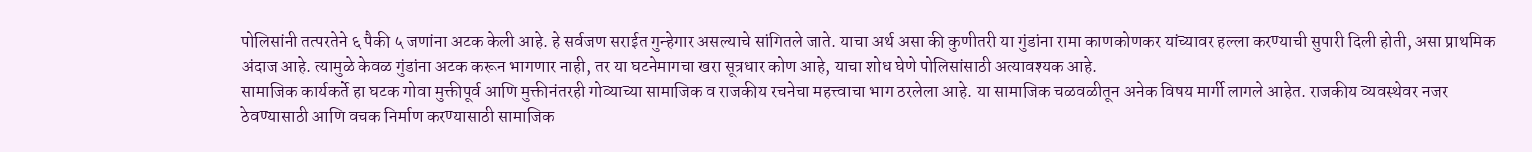पोलिसांनी तत्परतेने ६ पैकी ५ जणांना अटक केली आहे. हे सर्वजण सराईत गुन्हेगार असल्याचे सांगितले जाते. याचा अर्थ असा की कुणीतरी या गुंडांना रामा काणकोणकर यांच्यावर हल्ला करण्याची सुपारी दिली होती, असा प्राथमिक अंदाज आहे. त्यामुळे केवळ गुंडांना अटक करून भागणार नाही, तर या घटनेमागचा खरा सूत्रधार कोण आहे, याचा शोध घेणे पोलिसांसाठी अत्यावश्यक आहे.
सामाजिक कार्यकर्ते हा घटक गोवा मुक्तीपूर्व आणि मुक्तीनंतरही गोव्याच्या सामाजिक व राजकीय रचनेचा महत्त्वाचा भाग ठरलेला आहे. या सामाजिक चळवळीतून अनेक विषय मार्गी लागले आहेत. राजकीय व्यवस्थेवर नजर ठेवण्यासाठी आणि वचक निर्माण करण्यासाठी सामाजिक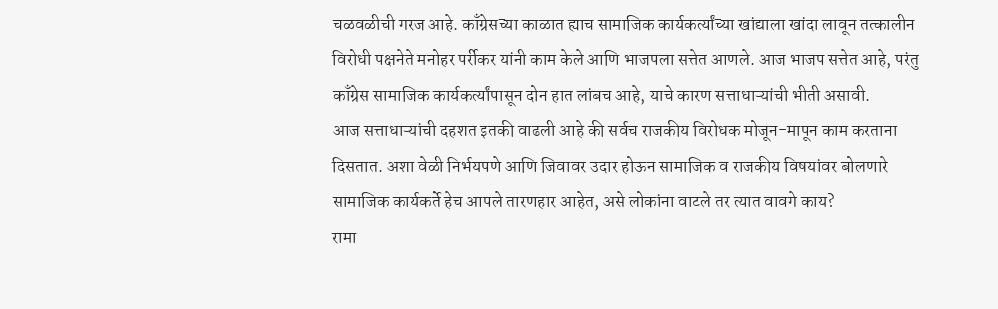चळवळीची गरज आहे. काँग्रेसच्या काळात ह्याच सामाजिक कार्यकर्त्यांच्या खांद्याला खांदा लावून तत्कालीन विरोधी पक्षनेते मनोहर पर्रीकर यांनी काम केले आणि भाजपला सत्तेत आणले. आज भाजप सत्तेत आहे, परंतु काँग्रेस सामाजिक कार्यकर्त्यांपासून दोन हात लांबच आहे, याचे कारण सत्ताधाऱ्यांची भीती असावी.
आज सत्ताधाऱ्यांची दहशत इतकी वाढली आहे की सर्वच राजकीय विरोधक मोजून-मापून काम करताना दिसतात. अशा वेळी निर्भयपणे आणि जिवावर उदार होऊन सामाजिक व राजकीय विषयांवर बोलणारे सामाजिक कार्यकर्ते हेच आपले तारणहार आहेत, असे लोकांना वाटले तर त्यात वावगे काय?
रामा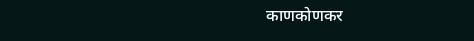काणकोणकर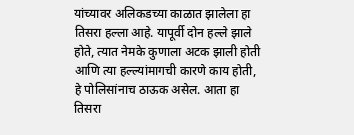यांच्यावर अलिकडच्या काळात झालेला हा तिसरा हल्ला आहे. यापूर्वी दोन हल्ले झाले होते, त्यात नेमके कुणाला अटक झाली होती आणि त्या हल्ल्यांमागची कारणे काय होती, हे पोलिसांनाच ठाऊक असेल. आता हा तिसरा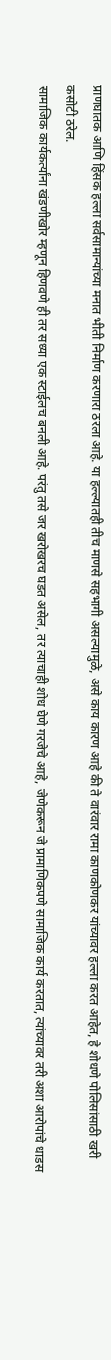प्राणघातक आणि हिंसक हल्ला सर्वसामान्यांच्या मनात भीती निर्माण करणारा ठरला आहे. या हल्ल्यातही तीच माणसे सहभागी असल्यामुळे, असे काय कारण आहे की ते वारंवार रामा काणकोणकर यांच्यावर हल्ला करत आहेत, हे शोधणे पोलिसांसाठी खरी कसोटी ठरेल.
सामाजिक कार्यकर्त्यांना खंडणीखोर म्हणून हिणवणे ही तर सध्या एक स्टाईलच बनली आहे. परंतु तसे जर खरोखरच घडत असेल, तर त्याचाही शोध घेणे गरजेचे आहे, जेणेकरून जे प्रामाणिकपणे सामाजिक कार्य करतात, त्यांच्यावर तरी अशा आरोपांचे धाडस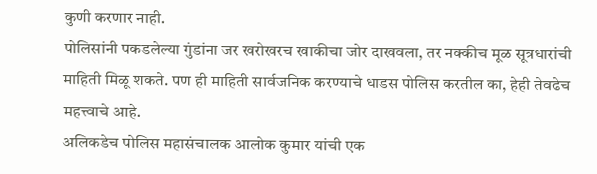कुणी करणार नाही.
पोलिसांनी पकडलेल्या गुंडांना जर खरोखरच खाकीचा जोर दाखवला, तर नक्कीच मूळ सूत्रधारांची माहिती मिळू शकते. पण ही माहिती सार्वजनिक करण्याचे धाडस पोलिस करतील का, हेही तेवढेच महत्त्वाचे आहे.
अलिकडेच पोलिस महासंचालक आलोक कुमार यांची एक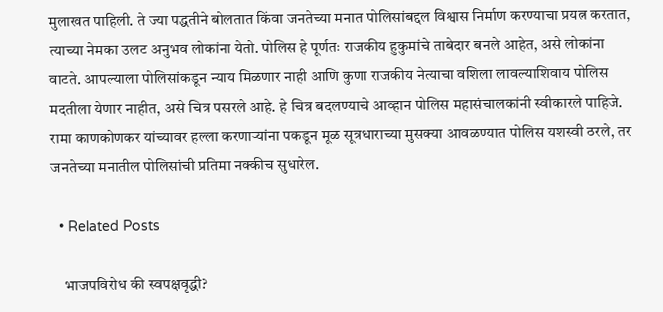मुलाखत पाहिली. ते ज्या पद्धतीने बोलतात किंवा जनतेच्या मनात पोलिसांबद्दल विश्वास निर्माण करण्याचा प्रयत्न करतात, त्याच्या नेमका उलट अनुभव लोकांना येतो. पोलिस हे पूर्णतः राजकीय हुकुमांचे ताबेदार बनले आहेत, असे लोकांना वाटते. आपल्याला पोलिसांकडून न्याय मिळणार नाही आणि कुणा राजकीय नेत्याचा वशिला लावल्याशिवाय पोलिस मदतीला येणार नाहीत, असे चित्र पसरले आहे. हे चित्र बदलण्याचे आव्हान पोलिस महासंचालकांनी स्वीकारले पाहिजे.
रामा काणकोणकर यांच्यावर हल्ला करणाऱ्यांना पकडून मूळ सूत्रधाराच्या मुसक्या आवळण्यात पोलिस यशस्वी ठरले, तर जनतेच्या मनातील पोलिसांची प्रतिमा नक्कीच सुधारेल.

  • Related Posts

    भाजपविरोध की स्वपक्षवृद्धी?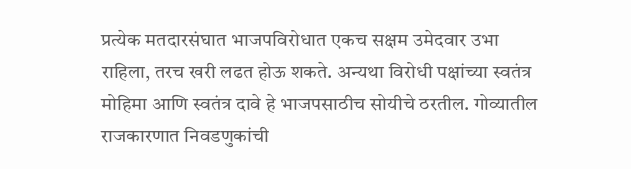प्रत्येक मतदारसंघात भाजपविरोधात एकच सक्षम उमेदवार उभा राहिला, तरच खरी लढत होऊ शकते. अन्यथा विरोधी पक्षांच्या स्वतंत्र मोहिमा आणि स्वतंत्र दावे हे भाजपसाठीच सोयीचे ठरतील. गोव्यातील राजकारणात निवडणुकांची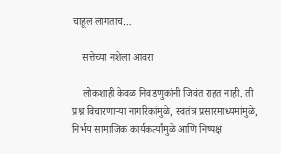चाहूल लागताच…

    सत्तेच्या नशेला आवरा

    लोकशाही केवळ निवडणुकांनी जिवंत राहत नाही. ती प्रश्न विचारणाऱ्या नागरिकांमुळे, स्वतंत्र प्रसारमाध्यमांमुळे, निर्भय सामाजिक कार्यकर्त्यांमुळे आणि निष्पक्ष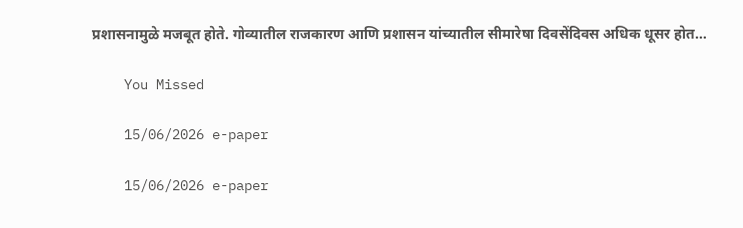प्रशासनामुळे मजबूत होते. गोव्यातील राजकारण आणि प्रशासन यांच्यातील सीमारेषा दिवसेंदिवस अधिक धूसर होत…

    You Missed

    15/06/2026 e-paper

    15/06/2026 e-paper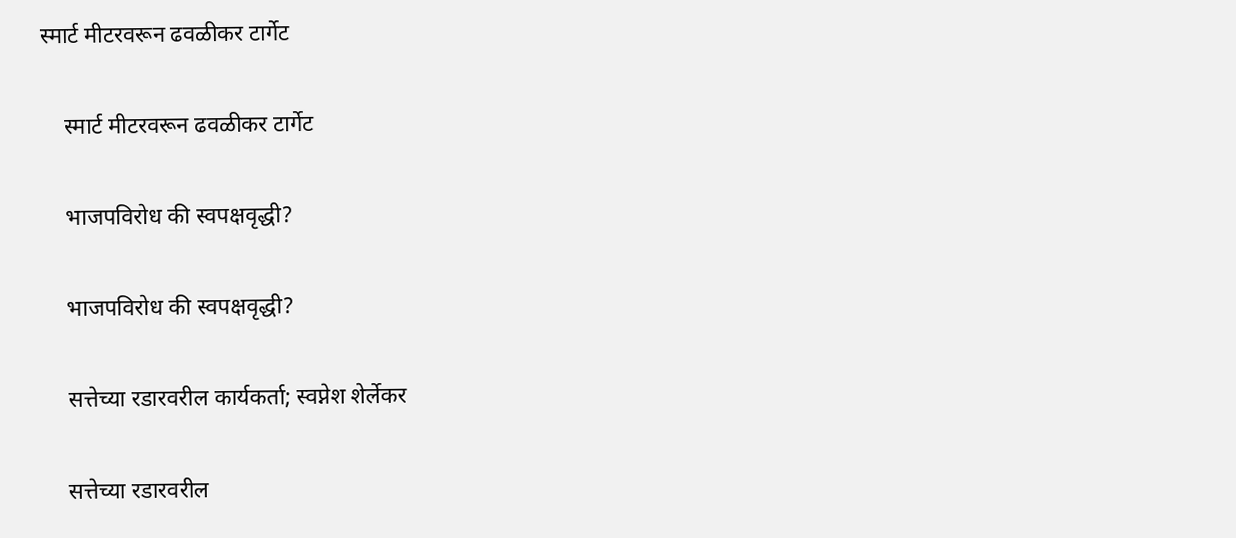स्मार्ट मीटरवरून ढवळीकर टार्गेट

    स्मार्ट मीटरवरून ढवळीकर टार्गेट

    भाजपविरोध की स्वपक्षवृद्धी?

    भाजपविरोध की स्वपक्षवृद्धी?

    सत्तेच्या रडारवरील कार्यकर्ता; स्वप्नेश शेर्लेकर

    सत्तेच्या रडारवरील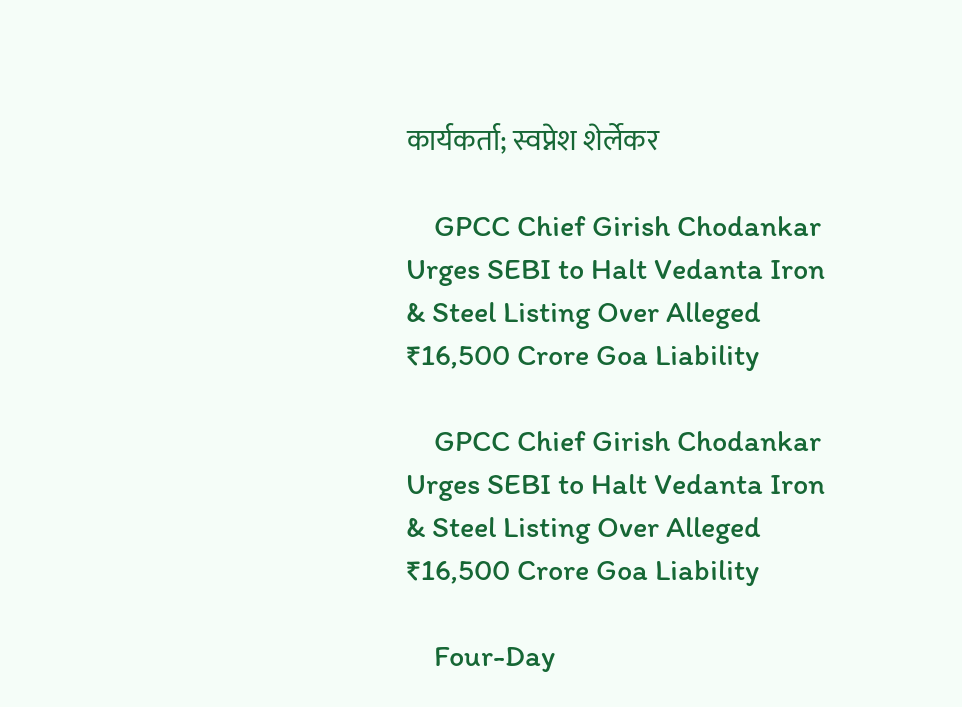कार्यकर्ता; स्वप्नेश शेर्लेकर

    GPCC Chief Girish Chodankar Urges SEBI to Halt Vedanta Iron & Steel Listing Over Alleged ₹16,500 Crore Goa Liability

    GPCC Chief Girish Chodankar Urges SEBI to Halt Vedanta Iron & Steel Listing Over Alleged ₹16,500 Crore Goa Liability

    Four-Day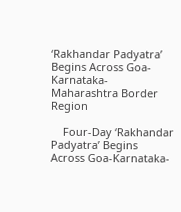‘Rakhandar Padyatra’ Begins Across Goa-Karnataka-Maharashtra Border Region

    Four-Day ‘Rakhandar Padyatra’ Begins Across Goa-Karnataka-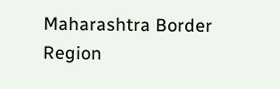Maharashtra Border Region